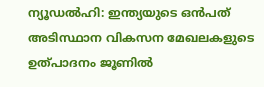ന്യൂഡൽഹി: ഇന്ത്യയുടെ ഒൻപത് അടിസ്ഥാന വികസന മേഖലകളുടെ ഉത്പാദനം ജൂണിൽ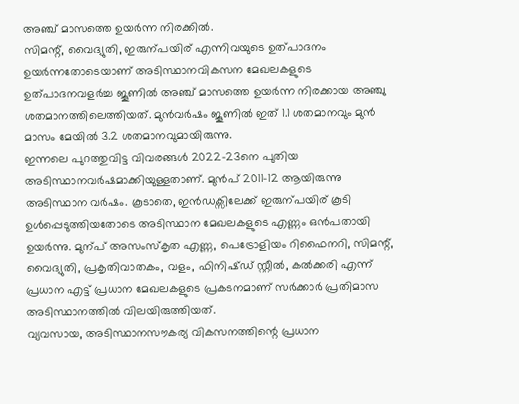അഞ്ച് മാസത്തെ ഉയർന്ന നിരക്കിൽ.
സിമന്റ്, വൈദ്യുതി, ഇരുന്പയിര് എന്നിവയുടെ ഉത്പാദനം ഉയർന്നതോടെയാണ് അടിസ്ഥാനവികസന മേഖലകളുടെ ഉത്പാദനവളർച്ച ജൂണിൽ അഞ്ച് മാസത്തെ ഉയർന്ന നിരക്കായ അഞ്ചു ശതമാനത്തിലെത്തിയത്. മുൻവർഷം ജൂണിൽ ഇത് 1.1 ശതമാനവും മുൻ മാസം മേയിൽ 3.2 ശതമാനവുമായിരുന്നു.
ഇന്നലെ പുറത്തുവിട്ട വിവരങ്ങൾ 2022-23നെ പുതിയ അടിസ്ഥാനവർഷമാക്കിയുള്ളതാണ്. മുൻപ് 2011-12 ആയിരുന്നു അടിസ്ഥാന വർഷം. കൂടാതെ, ഇൻഡക്സിലേക്ക് ഇരുന്പയിര് കൂടി ഉൾപ്പെടുത്തിയതോടെ അടിസ്ഥാന മേഖലകളുടെ എണ്ണം ഒൻപതായി ഉയർന്നു. മുന്പ് അസംസ്കൃത എണ്ണ, പെട്രോളിയം റിഫൈനറി, സിമന്റ്, വൈദ്യുതി, പ്രകൃതിവാതകം, വളം, ഫിനിഷ്ഡ് സ്റ്റീൽ, കൽക്കരി എന്ന് പ്രധാന എട്ട് പ്രധാന മേഖലകളുടെ പ്രകടനമാണ് സർക്കാർ പ്രതിമാസ അടിസ്ഥാനത്തിൽ വിലയിരുത്തിയത്.
വ്യവസായ, അടിസ്ഥാനസൗകര്യ വികസനത്തിന്റെ പ്രധാന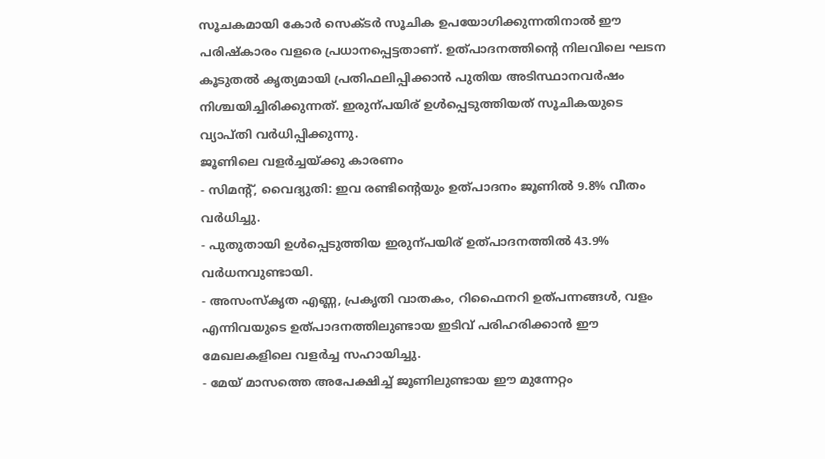സൂചകമായി കോർ സെക്ടർ സൂചിക ഉപയോഗിക്കുന്നതിനാൽ ഈ പരിഷ്കാരം വളരെ പ്രധാനപ്പെട്ടതാണ്. ഉത്പാദനത്തിന്റെ നിലവിലെ ഘടന കൂടുതൽ കൃത്യമായി പ്രതിഫലിപ്പിക്കാൻ പുതിയ അടിസ്ഥാനവർഷം നിശ്ചയിച്ചിരിക്കുന്നത്. ഇരുന്പയിര് ഉൾപ്പെടുത്തിയത് സൂചികയുടെ വ്യാപ്തി വർധിപ്പിക്കുന്നു.
ജൂണിലെ വളർച്ചയ്ക്കു കാരണം
- സിമന്റ്, വൈദ്യുതി: ഇവ രണ്ടിന്റെയും ഉത്പാദനം ജൂണിൽ 9.8% വീതം വർധിച്ചു.
- പുതുതായി ഉൾപ്പെടുത്തിയ ഇരുന്പയിര് ഉത്പാദനത്തിൽ 43.9% വർധനവുണ്ടായി.
- അസംസ്കൃത എണ്ണ, പ്രകൃതി വാതകം, റിഫൈനറി ഉത്പന്നങ്ങൾ, വളം എന്നിവയുടെ ഉത്പാദനത്തിലുണ്ടായ ഇടിവ് പരിഹരിക്കാൻ ഈ മേഖലകളിലെ വളർച്ച സഹായിച്ചു.
- മേയ് മാസത്തെ അപേക്ഷിച്ച് ജൂണിലുണ്ടായ ഈ മുന്നേറ്റം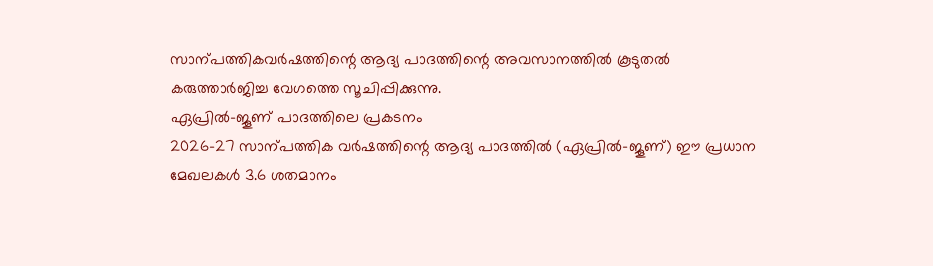സാന്പത്തികവർഷത്തിന്റെ ആദ്യ പാദത്തിന്റെ അവസാനത്തിൽ കൂടുതൽ കരുത്താർജിച്ച വേഗത്തെ സൂചിപ്പിക്കുന്നു.
ഏപ്രിൽ-ജൂണ് പാദത്തിലെ പ്രകടനം
2026-27 സാന്പത്തിക വർഷത്തിന്റെ ആദ്യ പാദത്തിൽ (ഏപ്രിൽ-ജൂണ്) ഈ പ്രധാന മേഖലകൾ 3.6 ശതമാനം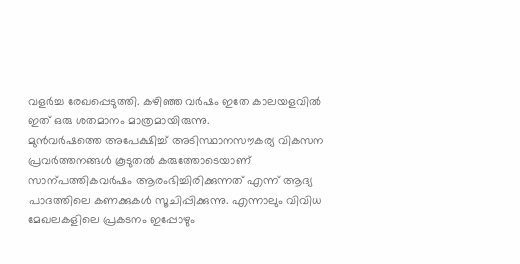വളർച്ച രേഖപ്പെടുത്തി. കഴിഞ്ഞ വർഷം ഇതേ കാലയളവിൽ ഇത് ഒരു ശതമാനം മാത്രമായിരുന്നു.
മുൻവർഷത്തെ അപേക്ഷിച്ച് അടിസ്ഥാനസൗകര്യ വികസന പ്രവർത്തനങ്ങൾ കൂടുതൽ കരുത്തോടെയാണ് സാന്പത്തികവർഷം ആരംഭിച്ചിരിക്കുന്നത് എന്ന് ആദ്യ പാദത്തിലെ കണക്കുകൾ സൂചിപ്പിക്കുന്നു. എന്നാലും വിവിധ മേഖലകളിലെ പ്രകടനം ഇപ്പോഴും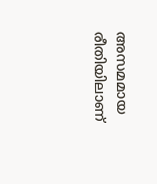അസമമായ രീതിയിലാണ്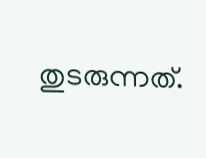തുടരുന്നത്.